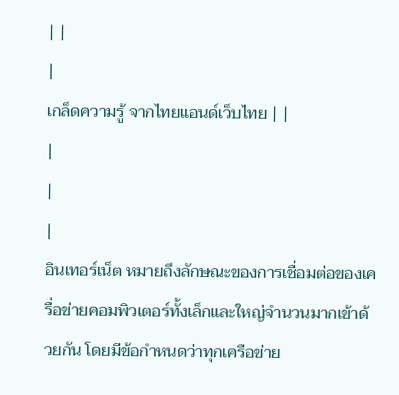| |
|
เกล็ดความรู้ จากไทยแอนด์เว็บไทย | |
|
|
|
อินเทอร์เน็ต หมายถึงลักษณะของการเชื่อมต่อของเครื่อข่ายคอมพิวเตอร์ทั้งเล็กและใหญ่จำนวนมากเข้าด้วยกัน โดยมีข้อกำหนดว่าทุกเครือข่าย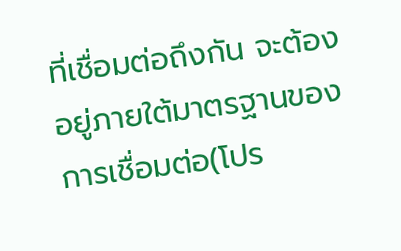ที่เชื่อมต่อถึงกัน จะต้องอยู่ภายใต้มาตรฐานของการเชื่อมต่อ(โปร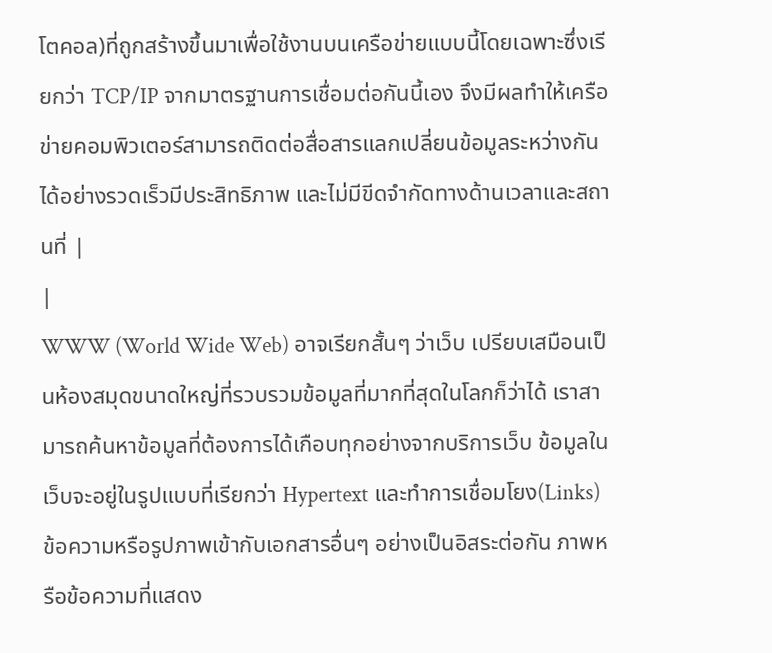โตคอล)ที่ถูกสร้างขึ้นมาเพื่อใช้งานบนเครือข่ายแบบนี้โดยเฉพาะซึ่งเรียกว่า TCP/IP จากมาตรฐานการเชื่อมต่อกันนี้เอง จึงมีผลทำให้เครือข่ายคอมพิวเตอร์สามารถติดต่อสื่อสารแลกเปลี่ยนข้อมูลระหว่างกันได้อย่างรวดเร็วมีประสิทธิภาพ และไม่มีขีดจำกัดทางด้านเวลาและสถานที่ |
|
WWW (World Wide Web) อาจเรียกสั้นๆ ว่าเว็บ เปรียบเสมือนเป็นห้องสมุดขนาดใหญ่ที่รวบรวมข้อมูลที่มากที่สุดในโลกก็ว่าได้ เราสามารถค้นหาข้อมูลที่ต้องการได้เกือบทุกอย่างจากบริการเว็บ ข้อมูลในเว็บจะอยู่ในรูปแบบที่เรียกว่า Hypertext และทำการเชื่อมโยง(Links) ข้อความหรือรูปภาพเข้ากับเอกสารอื่นๆ อย่างเป็นอิสระต่อกัน ภาพหรือข้อความที่แสดง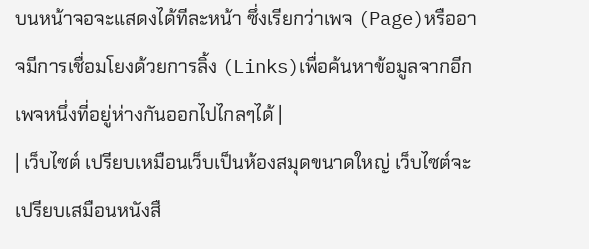บนหน้าจอจะแสดงได้ทีละหน้า ซึ่งเรียกว่าเพจ (Page)หรืออาจมีการเชื่อมโยงด้วยการลิ้ง (Links)เพื่อค้นหาข้อมูลจากอีกเพจหนึ่งที่อยู่ห่างกันออกไปไกลๆได้ |
| เว็บไซต์ เปรียบเหมือนเว็บเป็นห้องสมุดขนาดใหญ่ เว็บไซต์จะเปรียบเสมือนหนังสื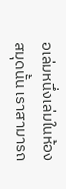อเล่มหนึ่งเล่มในห้องสมุดนั้น เราสามารถ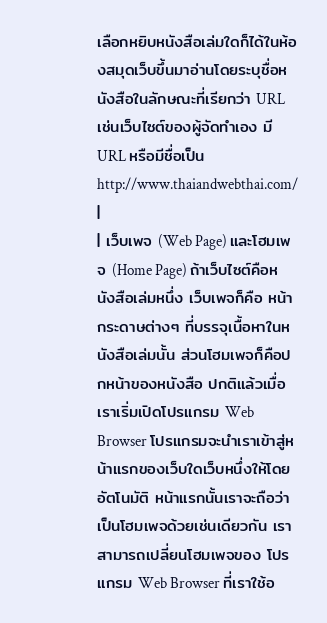เลือกหยิบหนังสือเล่มใดก็ได้ในห้องสมุดเว็บขึ้นมาอ่านโดยระบุชื่อหนังสือในลักษณะที่เรียกว่า URL เช่นเว็บไซต์ของผู้จัดทำเอง มีURL หรือมีชื่อเป็น http://www.thaiandwebthai.com/ |
| เว็บเพจ (Web Page) และโฮมเพจ (Home Page) ถ้าเว็บไซต์คือหนังสือเล่มหนึ่ง เว็บเพจก็คือ หน้ากระดาษต่างๆ ที่บรรจุเนื้อหาในหนังสือเล่มนั้น ส่วนโฮมเพจก็คือปกหน้าของหนังสือ ปกติแล้วเมื่อเราเริ่มเปิดโปรแกรม Web Browser โปรแกรมจะนำเราเข้าสู่หน้าแรกของเว็บใดเว็บหนึ่งให้โดยอัตโนมัติ หน้าแรกนั้นเราจะถือว่าเป็นโฮมเพจด้วยเช่นเดียวกัน เราสามารถเปลี่ยนโฮมเพจของ โปรแกรม Web Browser ที่เราใช้อ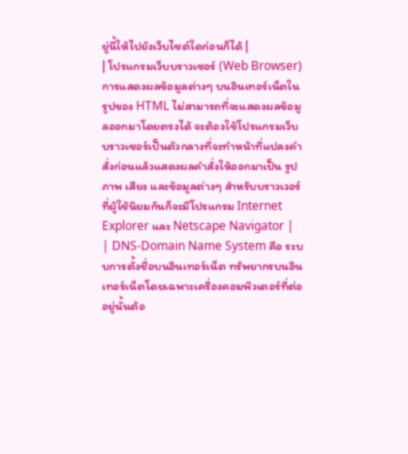ยู่นี้ให้ไปยังเว็บไซต์ใดก่อนก็ได้ |
| โปรแกรมเว็บบราวเซอร์ (Web Browser) การแสดงผลข้อมูลต่างๆ บนอินเทอร์เน็ตในรูปของ HTML ไม่สามารถที่จะแสดงผลข้อมูลออกมาโดยตรงได้ จะต้องใช้โปรแกรมเว็บบราวเซอร์เป็นตัวกลางที่จะทำหน้าที่แปลงคำสั่งก่อนแล้วแสดงผลคำสั่งให้ออกมาเป็น รูปภาพ เสียง และข้อมูลต่างๆ สำหรับบราวเวอร์ที่ผู้ใช้นิยมกันก็จะมีโปรแกรม Internet Explorer และ Netscape Navigator |
| DNS-Domain Name System คือ ระบบการตั้งชื่อบนอินเทอร์เน็ต ทรัพยากรบนอินเทอร์เน็ตโดยเฉพาะเครื่องคอมพิวเตอร์ที่ต่ออยู่นั้นต้อ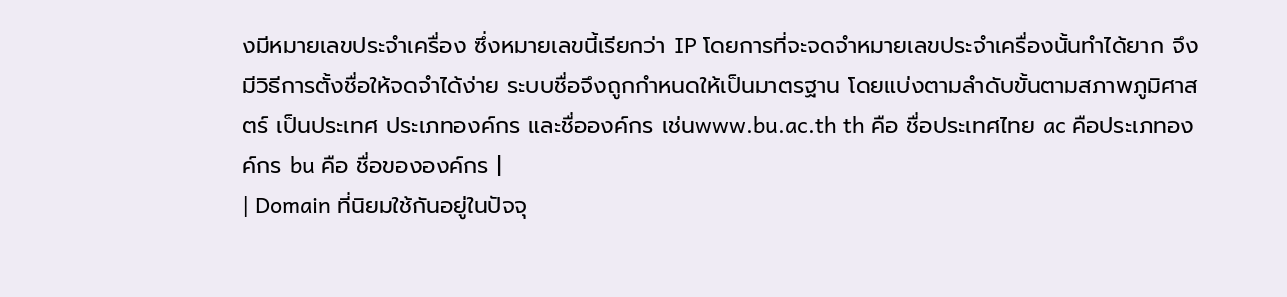งมีหมายเลขประจำเครื่อง ซึ่งหมายเลขนี้เรียกว่า IP โดยการที่จะจดจำหมายเลขประจำเครื่องนั้นทำได้ยาก จึงมีวิธีการตั้งชื่อให้จดจำได้ง่าย ระบบชื่อจึงถูกกำหนดให้เป็นมาตรฐาน โดยแบ่งตามลำดับขั้นตามสภาพภูมิศาสตร์ เป็นประเทศ ประเภทองค์กร และชื่อองค์กร เช่นwww.bu.ac.th th คือ ชื่อประเทศไทย ac คือประเภทองค์กร bu คือ ชื่อขององค์กร |
| Domain ที่นิยมใช้กันอยู่ในปัจจุ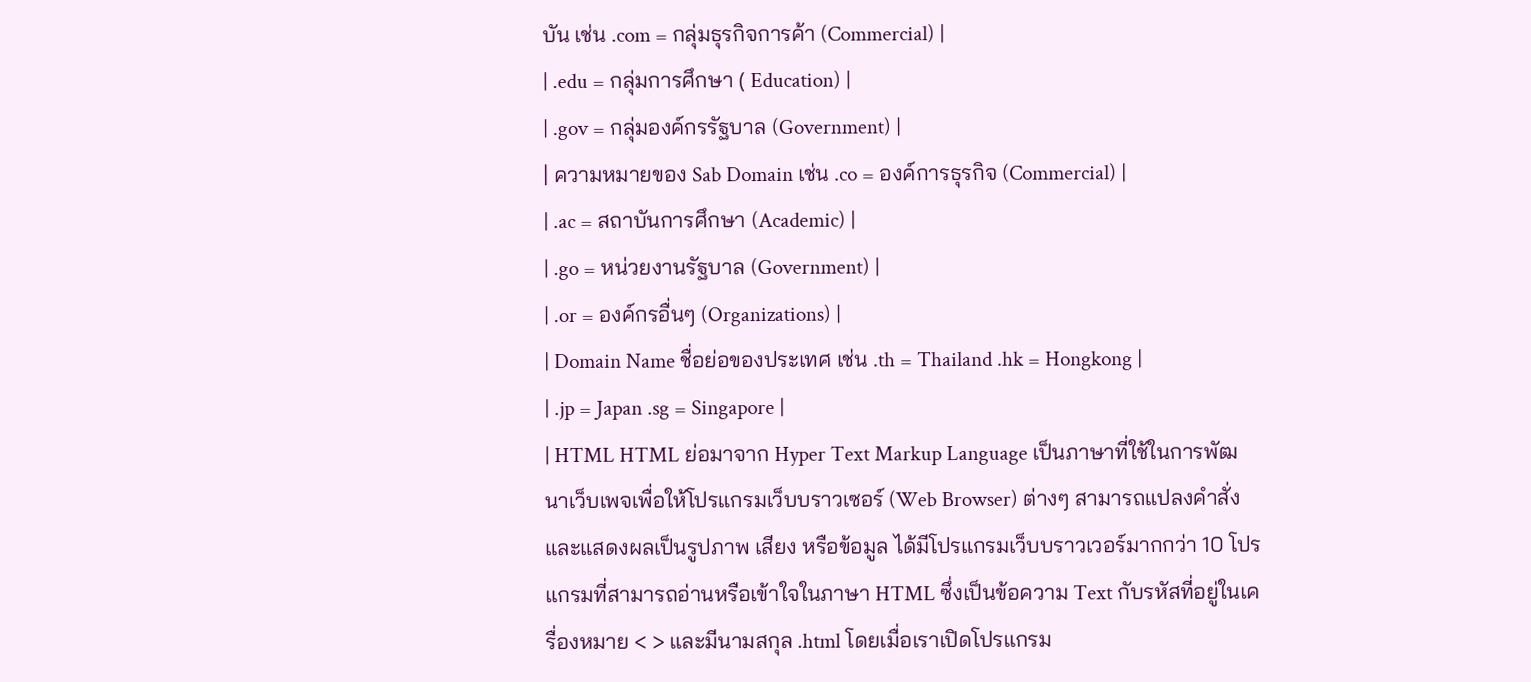บัน เช่น .com = กลุ่มธุรกิจการค้า (Commercial) |
| .edu = กลุ่มการศึกษา ( Education) |
| .gov = กลุ่มองค์กรรัฐบาล (Government) |
| ความหมายของ Sab Domain เช่น .co = องค์การธุรกิจ (Commercial) |
| .ac = สถาบันการศึกษา (Academic) |
| .go = หน่วยงานรัฐบาล (Government) |
| .or = องค์กรอื่นๆ (Organizations) |
| Domain Name ชื่อย่อของประเทศ เช่น .th = Thailand .hk = Hongkong |
| .jp = Japan .sg = Singapore |
| HTML HTML ย่อมาจาก Hyper Text Markup Language เป็นภาษาที่ใช้ในการพัฒนาเว็บเพจเพื่อให้โปรแกรมเว็บบราวเซอร์ (Web Browser) ต่างๆ สามารถแปลงคำสั่งและแสดงผลเป็นรูปภาพ เสียง หรือข้อมูล ได้มีโปรแกรมเว็บบราวเวอร์มากกว่า 10 โปรแกรมที่สามารถอ่านหรือเข้าใจในภาษา HTML ซึ่งเป็นข้อความ Text กับรหัสที่อยู่ในเครื่องหมาย < > และมีนามสกุล .html โดยเมื่อเราเปิดโปรแกรม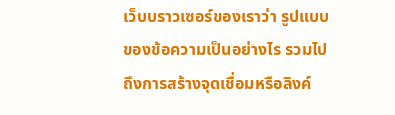เว็บบราวเซอร์ของเราว่า รูปแบบของข้อความเป็นอย่างไร รวมไปถึงการสร้างจุดเชื่อมหรือลิงค์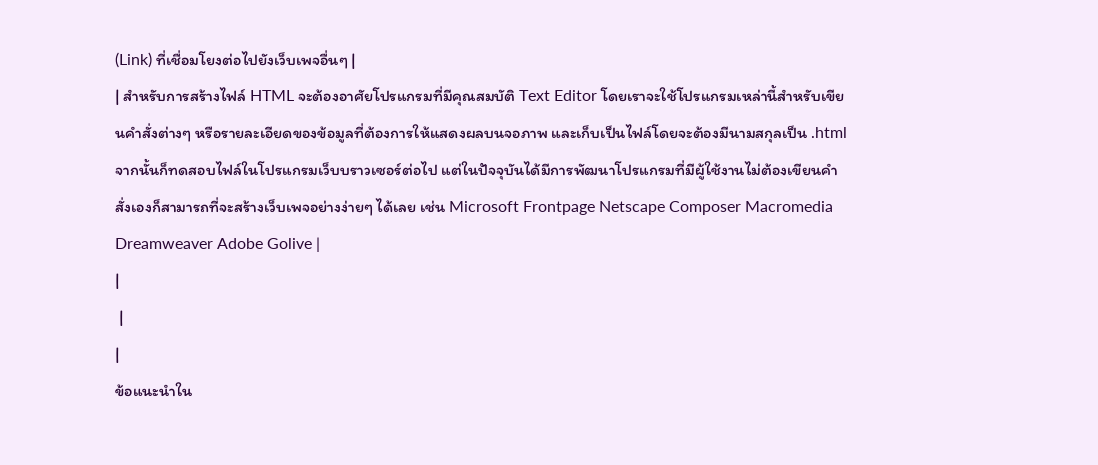(Link) ที่เชื่อมโยงต่อไปยังเว็บเพจอื่นๆ |
| สำหรับการสร้างไฟล์ HTML จะต้องอาศัยโปรแกรมที่มีคุณสมบัติ Text Editor โดยเราจะใช้โปรแกรมเหล่านี้สำหรับเขียนคำสั่งต่างๆ หรือรายละเอียดของข้อมูลที่ต้องการให้แสดงผลบนจอภาพ และเก็บเป็นไฟล์โดยจะต้องมีนามสกุลเป็น .html จากนั้นก็ทดสอบไฟล์ในโปรแกรมเว็บบราวเซอร์ต่อไป แต่ในปัจจุบันได้มีการพัฒนาโปรแกรมที่มีผู้ใช้งานไม่ต้องเขียนคำสั่งเองก็สามารถที่จะสร้างเว็บเพจอย่างง่ายๆ ได้เลย เช่น Microsoft Frontpage Netscape Composer Macromedia Dreamweaver Adobe Golive |
|
 |
|
ข้อแนะนำใน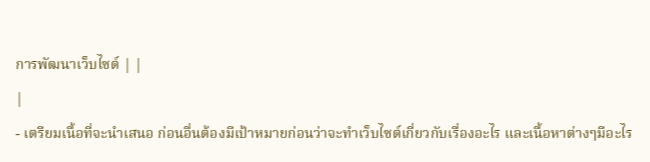การพัฒนาเว็บไซต์ | |
|
- เตรียมเนื้อที่จะนำเสนอ ก่อนอื่นต้องมีเป้าหมายก่อนว่าจะทำเว็บไซต์เกี่ยวกับเรื่องอะไร และเนื้อหาต่างๆมีอะไร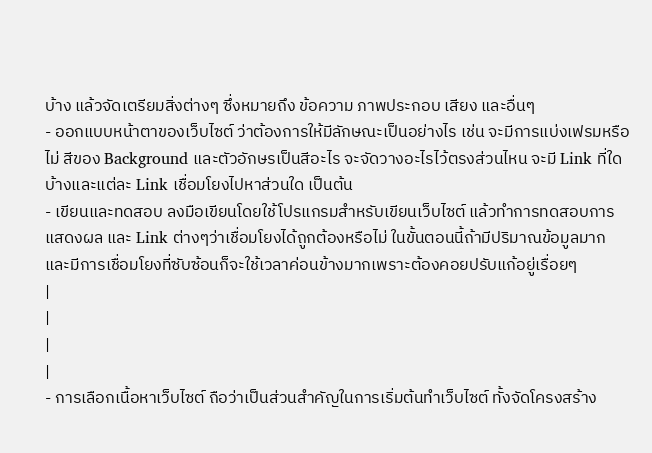บ้าง แล้วจัดเตรียมสิ่งต่างๆ ซึ่งหมายถึง ข้อความ ภาพประกอบ เสียง และอื่นๆ
- ออกแบบหน้าตาของเว็บไซต์ ว่าต้องการให้มีลักษณะเป็นอย่างไร เช่น จะมีการแบ่งเฟรมหรือไม่ สีของ Background และตัวอักษรเป็นสีอะไร จะจัดวางอะไรไว้ตรงส่วนไหน จะมี Link ที่ใดบ้างและแต่ละ Link เชื่อมโยงไปหาส่วนใด เป็นต้น
- เขียนและทดสอบ ลงมือเขียนโดยใช้โปรแกรมสำหรับเขียนเว็บไซต์ แล้วทำการทดสอบการแสดงผล และ Link ต่างๆว่าเชื่อมโยงได้ถูกต้องหรือไม่ ในขั้นตอนนี้ถ้ามีปริมาณข้อมูลมากและมีการเชื่อมโยงที่ซับซ้อนก็จะใช้เวลาค่อนข้างมากเพราะต้องคอยปรับแก้อยู่เรื่อยๆ
|
|
|
|
- การเลือกเนื้อหาเว็บไซต์ ถือว่าเป็นส่วนสำคัญในการเริ่มต้นทำเว็บไซต์ ทั้งจัดโครงสร้าง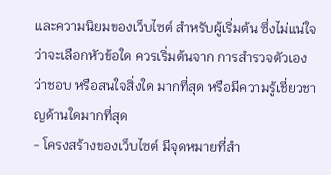และความนิยมของเว็บไซต์ สำหรับผู้เริ่มต้น ซึ่งไม่แน่ใจว่าจะเลือกหัวข้อใด ควรเริ่มต้นจาก การสำรวจตัวเองว่าชอบ หรือสนใจสิ่งใด มากที่สุด หรือมีความรู้เชี่ยวชาญด้านใดมากที่สุด
- โครงสร้างของเว็บไซต์ มีจุดหมายที่สำ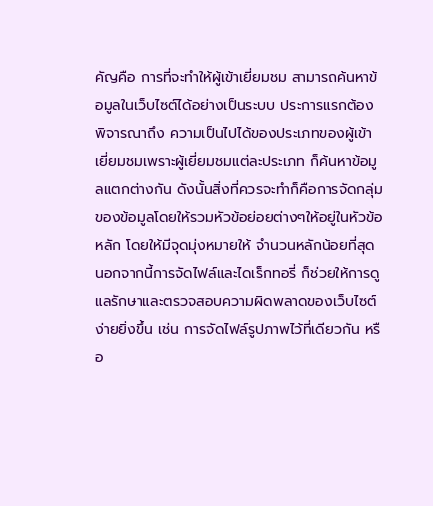คัญคือ การที่จะทำให้ผู้เข้าเยี่ยมชม สามารถค้นหาข้อมูลในเว็บไซต์ได้อย่างเป็นระบบ ประการแรกต้องพิจารณาถึง ความเป็นไปได้ของประเภทของผู้เข้าเยี่ยมชมเพราะผู้เยี่ยมชมแต่ละประเภท ก็ค้นหาข้อมูลแตกต่างกัน ดังนั้นสิ่งที่ควรจะทำก็คือการจัดกลุ่มของข้อมูลโดยให้รวมหัวข้อย่อยต่างๆให้อยู่ในหัวข้อหลัก โดยให้มีจุดมุ่งหมายให้ จำนวนหลักน้อยที่สุด นอกจากนี้การจัดไฟล์และไดเร็กทอรี่ ก็ช่วยให้การดูแลรักษาและตรวจสอบความผิดพลาดของเว็บไซต์ง่ายยิ่งขึ้น เช่น การจัดไฟล์รูปภาพไว้ที่เดียวกัน หรือ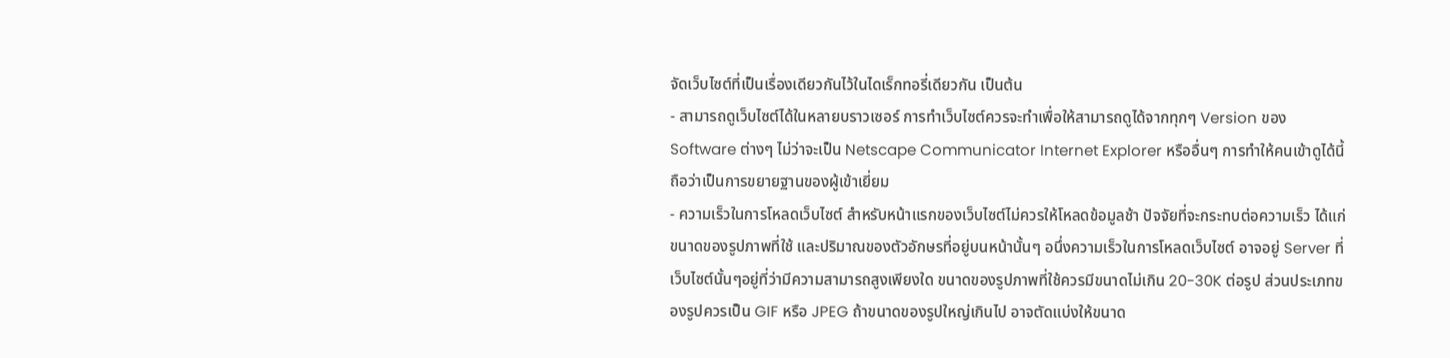จัดเว็บไซต์ที่เป็นเรื่องเดียวกันไว้ในไดเร็กทอรี่เดียวกัน เป็นต้น
- สามารถดูเว็บไซต์ได้ในหลายบราวเซอร์ การทำเว็บไซต์ควรจะทำเพื่อให้สามารถดูได้จากทุกๆ Version ของ Software ต่างๆ ไม่ว่าจะเป็น Netscape Communicator Internet Explorer หรืออื่นๆ การทำให้คนเข้าดูได้นี้ ถือว่าเป็นการขยายฐานของผู้เข้าเยี่ยม
- ความเร็วในการโหลดเว็บไซต์ สำหรับหน้าแรกของเว็บไซต์ไม่ควรให้โหลดข้อมูลช้า ปัจจัยที่จะกระทบต่อความเร็ว ได้แก่ ขนาดของรูปภาพที่ใช้ และปริมาณของตัวอักษรที่อยู่บนหน้านั้นๆ อนึ่งความเร็วในการโหลดเว็บไซต์ อาจอยู่ Server ที่เว็บไซต์นั้นๆอยู่ที่ว่ามีความสามารถสูงเพียงใด ขนาดของรูปภาพที่ใช้ควรมีขนาดไม่เกิน 20-30K ต่อรูป ส่วนประเภทของรูปควรเป็น GIF หรือ JPEG ถ้าขนาดของรูปใหญ่เกินไป อาจตัดแบ่งให้ขนาด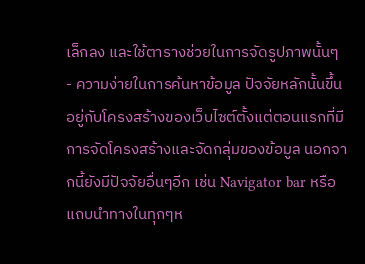เล็กลง และใช้ตารางช่วยในการจัดรูปภาพนั้นๆ
- ความง่ายในการค้นหาข้อมูล ปัจจัยหลักนั้นขึ้นอยู่กับโครงสร้างของเว็บไซต์ตั้งแต่ตอนแรกที่มีการจัดโครงสร้างและจัดกลุ่มของข้อมูล นอกจากนี้ยังมีปัจจัยอื่นๆอีก เช่น Navigator bar หรือ แถบนำทางในทุกๆห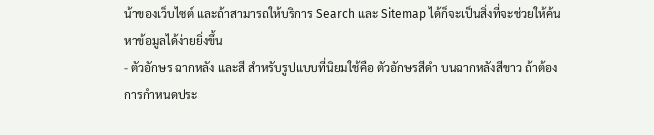น้าของเว็บไซต์ และถ้าสามารถให้บริการ Search และ Sitemap ได้ก็จะเป็นสิ่งที่จะช่วยให้ค้นหาข้อมูลได้ง่ายยิ่งขึ้น
- ตัวอักษร ฉากหลัง และสี สำหรับรูปแบบที่นิยมใช้คือ ตัวอักษรสีดำ บนฉากหลังสีขาว ถ้าต้องการกำหนดประ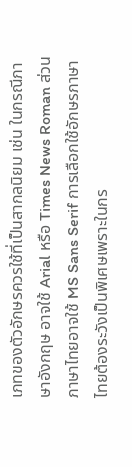เภทของตัวอักษรควรใช้ที่เป็นสากลนิยม เช่น ในกรณีภาษาอังกฤษ อาจใช้ Arial หรือ Times News Roman ส่วนภาษาไทยอาจใช้ MS Sans Serif การเลือกใช้อักษรภาษาไทยต้องระวังเป็นพิเศษเพราะในกร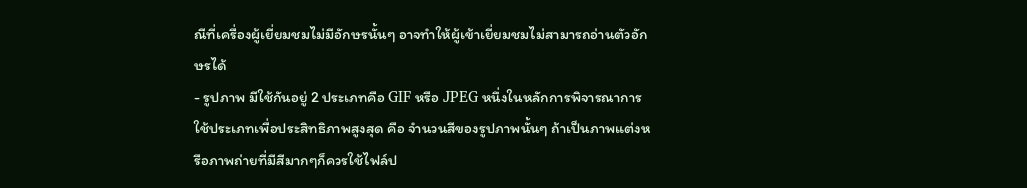ณีที่เครื่องผู้เยี่ยมชมไม่มีอักษรนั้นๆ อาจทำให้ผู้เข้าเยี่ยมชมไม่สามารถอ่านตัวอักษรได้
- รูปภาพ มีใช้กันอยู่ 2 ประเภทคือ GIF หรือ JPEG หนึ่งในหลักการพิจารณาการใช้ประเภทเพื่อประสิทธิภาพสูงสุด คือ จำนวนสีของรูปภาพนั้นๆ ถ้าเป็นภาพแต่งหรือภาพถ่ายที่มีสีมากๆก็ควรใช้ไฟล์ป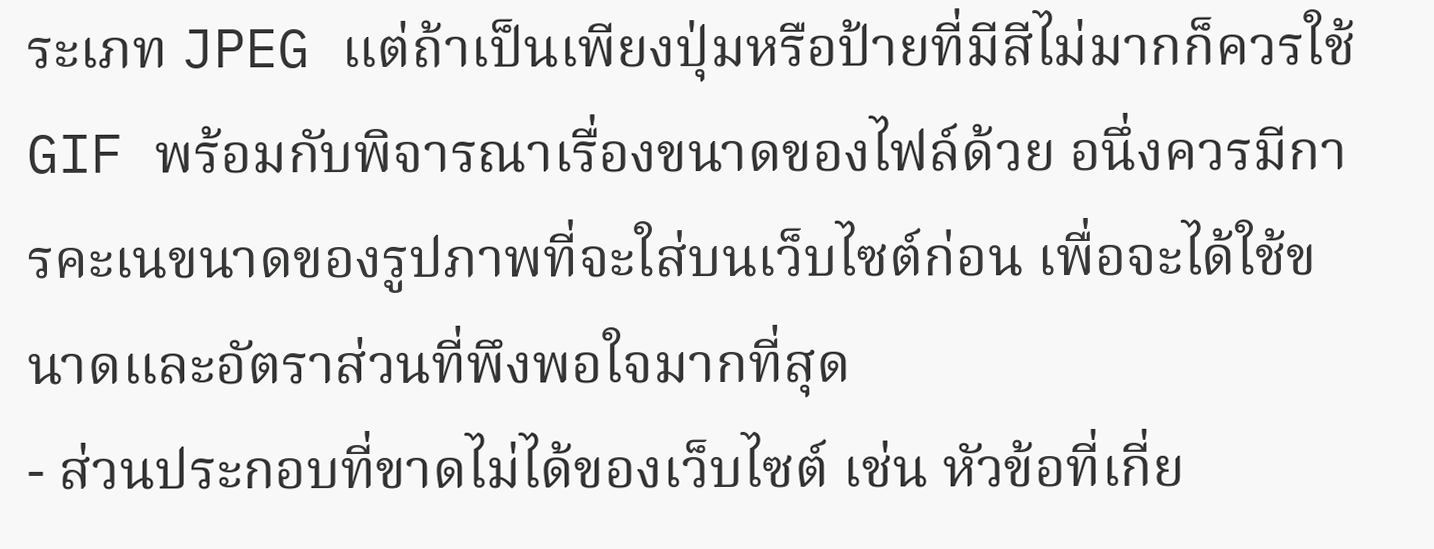ระเภท JPEG แต่ถ้าเป็นเพียงปุ่มหรือป้ายที่มีสีไม่มากก็ควรใช้ GIF พร้อมกับพิจารณาเรื่องขนาดของไฟล์ด้วย อนึ่งควรมีการคะเนขนาดของรูปภาพที่จะใส่บนเว็บไซต์ก่อน เพื่อจะได้ใช้ขนาดและอัตราส่วนที่พึงพอใจมากที่สุด
- ส่วนประกอบที่ขาดไม่ได้ของเว็บไซต์ เช่น หัวข้อที่เกี่ย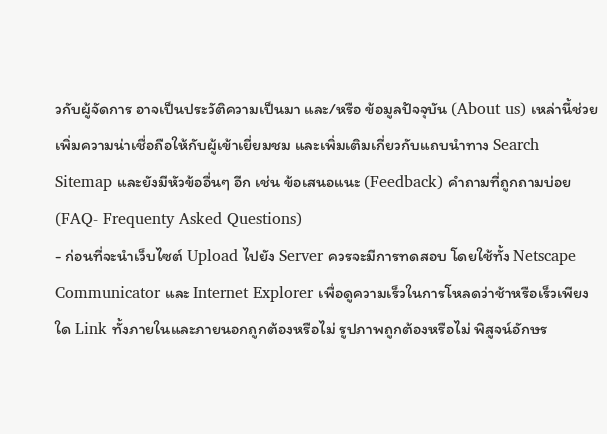วกับผู้จัดการ อาจเป็นประวัติความเป็นมา และ/หรือ ข้อมูลปัจจุบัน (About us) เหล่านี้ช่วยเพิ่มความน่าเชื่อถือให้กับผู้เข้าเยี่ยมชม และเพิ่มเติมเกี่ยวกับแถบนำทาง Search Sitemap และยังมีหัวข้ออื่นๆ อีก เช่น ข้อเสนอแนะ (Feedback) คำถามที่ถูกถามบ่อย(FAQ- Frequenty Asked Questions)
- ก่อนที่จะนำเว็บไซต์ Upload ไปยัง Server ควรจะมีการทดสอบ โดยใช้ทั้ง Netscape Communicator และ Internet Explorer เพื่อดูความเร็วในการโหลดว่าช้าหรือเร็วเพียงใด Link ทั้งภายในและภายนอกถูกต้องหรือไม่ รูปภาพถูกต้องหรือไม่ พิสูจน์อักษร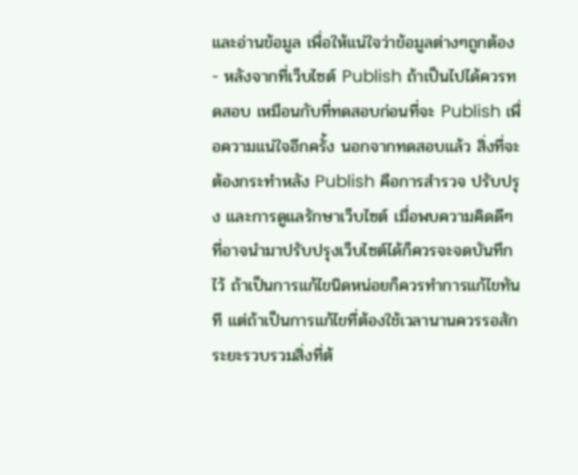และอ่านข้อมูล เพื่อให้แน่ใจว่าข้อมูลต่างๆถูกต้อง
- หลังจากที่เว็บไซต์ Publish ถ้าเป็นไปได้ควรทดสอบ เหมือนกับที่ทดสอบก่อนที่จะ Publish เพื่อความแน่ใจอีกครั้ง นอกจากทดสอบแล้ว สิ่งที่จะต้องกระทำหลัง Publish คือการสำรวจ ปรับปรุง และการดูแลรักษาเว็บไซต์ เมื่อพบความคิดดีๆ ที่อาจนำมาปรับปรุงเว็บไซต์ได้ก็ควรจะจดบันทึกไว้ ถ้าเป็นการแก้ไขนิดหน่อยก็ควรทำการแก้ไขทันที แต่ถ้าเป็นการแก้ไขที่ต้องใช้เวลานานควรรอสักระยะรวบรวมสิ่งที่ต้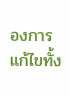องการแก้ไขทั้ง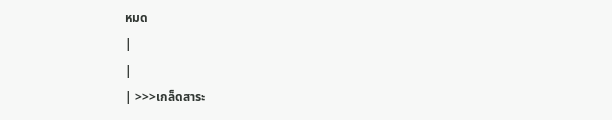หมด
|
|
| >>>เกล็ดสาระ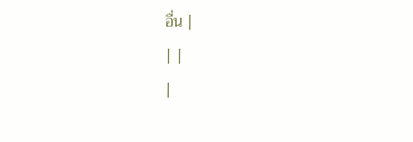อื่น |
| |
|